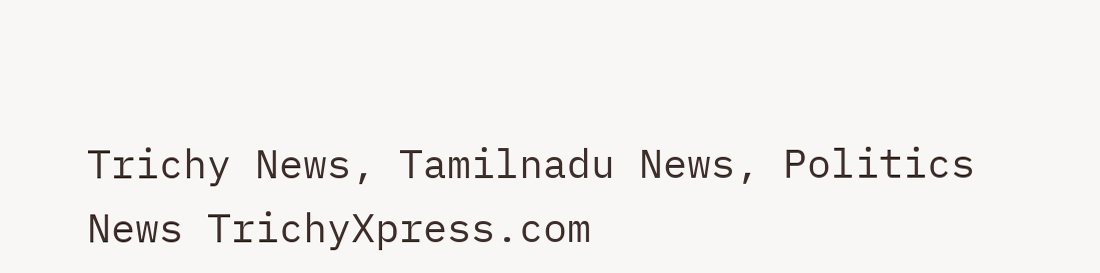Trichy News, Tamilnadu News, Politics News TrichyXpress.com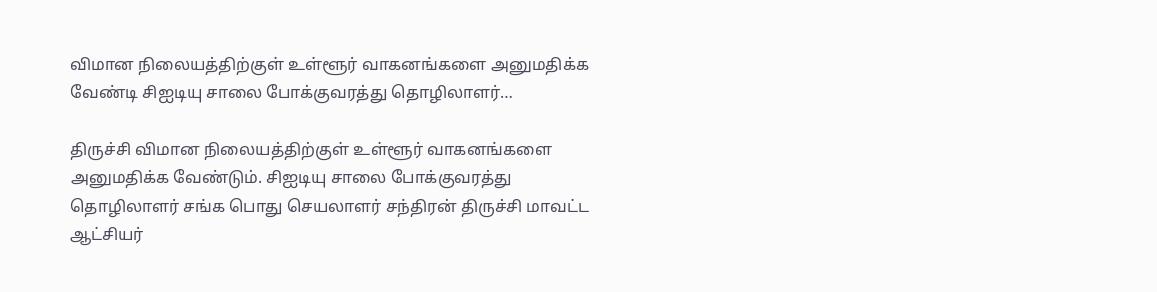விமான நிலையத்திற்குள் உள்ளூர் வாகனங்களை அனுமதிக்க வேண்டி சிஐடியு சாலை போக்குவரத்து தொழிலாளர்…

திருச்சி விமான நிலையத்திற்குள் உள்ளூர் வாகனங்களை அனுமதிக்க வேண்டும். சிஐடியு சாலை போக்குவரத்து தொழிலாளர் சங்க பொது செயலாளர் சந்திரன் திருச்சி மாவட்ட ஆட்சியர்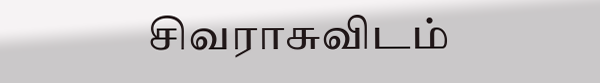சிவராசுவிடம்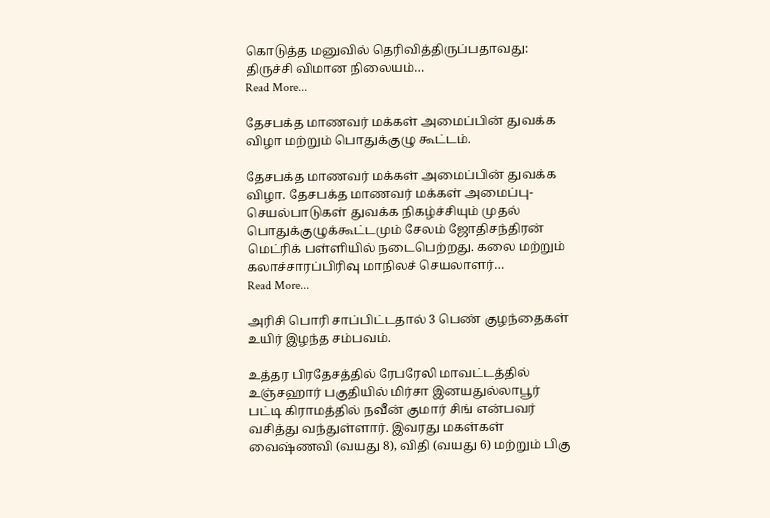கொடுத்த மனுவில் தெரிவித்திருப்பதாவது: திருச்சி விமான நிலையம்…
Read More...

தேசபக்த மாணவர் மக்கள் அமைப்பின் துவக்க விழா மற்றும் பொதுக்குழு கூட்டம்.

தேசபக்த மாணவர் மக்கள் அமைப்பின் துவக்க விழா. தேசபக்த மாணவர் மக்கள் அமைப்பு- செயல்பாடுகள் துவக்க நிகழ்ச்சியும் முதல் பொதுக்குழுக்கூட்டமும் சேலம் ஜோதிசந்திரன் மெட்ரிக் பள்ளியில் நடைபெற்றது. கலை மற்றும் கலாச்சாரப்பிரிவு மாநிலச் செயலாளர்…
Read More...

அரிசி பொரி சாப்பிட்டதால் 3 பெண் குழந்தைகள் உயிர் இழந்த சம்பவம்.

உத்தர பிரதேசத்தில் ரேபரேலி மாவட்டத்தில் உஞ்சஹார் பகுதியில் மிர்சா இனயதுல்லாபூர் பட்டி கிராமத்தில் நவீன் குமார் சிங் என்பவர் வசித்து வந்துள்ளார். இவரது மகள்கள் வைஷ்ணவி (வயது 8), விதி (வயது 6) மற்றும் பிகு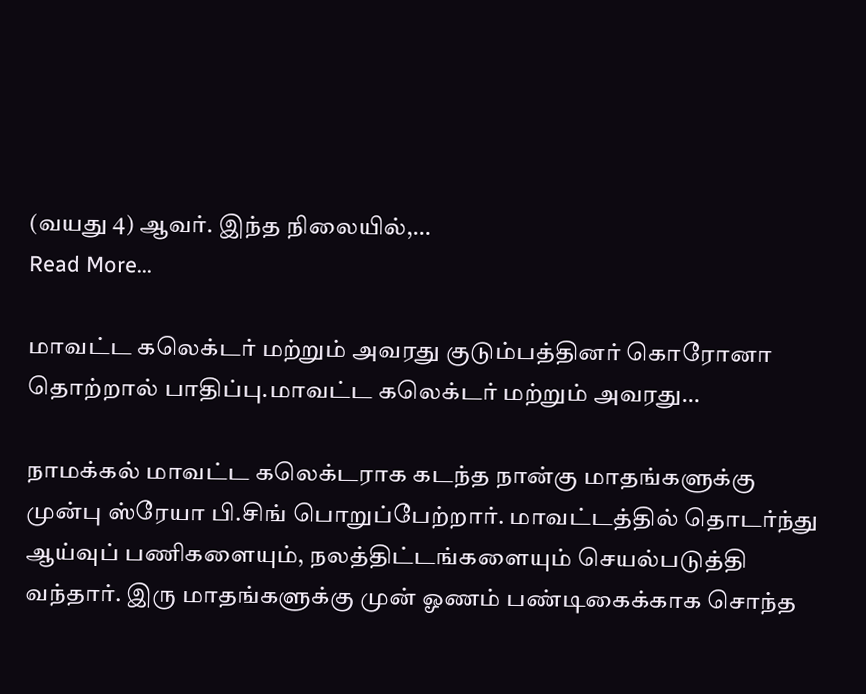(வயது 4) ஆவர். இந்த நிலையில்,…
Read More...

மாவட்ட கலெக்டர் மற்றும் அவரது குடும்பத்தினர் கொரோனா தொற்றால் பாதிப்பு.மாவட்ட கலெக்டர் மற்றும் அவரது…

நாமக்கல் மாவட்ட கலெக்டராக கடந்த நான்கு மாதங்களுக்கு முன்பு ஸ்ரேயா பி.சிங் பொறுப்பேற்றார். மாவட்டத்தில் தொடர்ந்து ஆய்வுப் பணிகளையும், நலத்திட்டங்களையும் செயல்படுத்தி வந்தார். இரு மாதங்களுக்கு முன் ஓணம் பண்டிகைக்காக சொந்த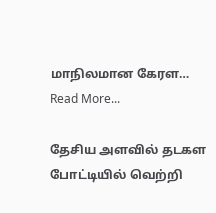மாநிலமான கேரள…
Read More...

தேசிய அளவில் தடகள போட்டியில் வெற்றி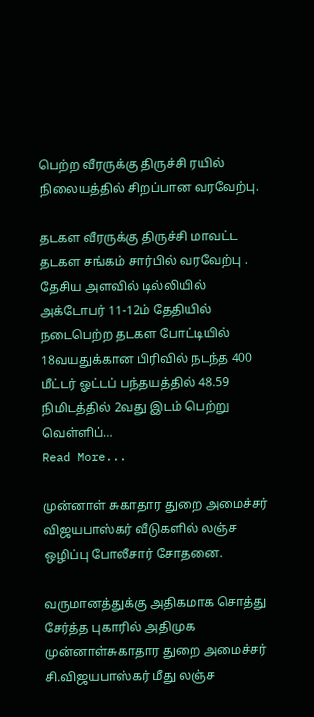பெற்ற வீரருக்கு திருச்சி ரயில் நிலையத்தில் சிறப்பான வரவேற்பு.

தடகள வீரருக்கு திருச்சி மாவட்ட தடகள சங்கம் சார்பில் வரவேற்பு . தேசிய அளவில் டில்லியில் அக்டோபர் 11-12ம் தேதியில் நடைபெற்ற தடகள போட்டியில் 18வயதுக்கான பிரிவில் நடந்த 400 மீட்டர் ஓட்டப் பந்தயத்தில் 48.59 நிமிடத்தில் 2வது இடம் பெற்று வெள்ளிப்…
Read More...

முன்னாள் சுகாதார துறை அமைச்சர் விஜயபாஸ்கர் வீடுகளில் லஞ்ச ஒழிப்பு போலீசார் சோதனை.

வருமானத்துக்கு அதிகமாக சொத்து சேர்த்த புகாரில் அதிமுக முன்னாள்சுகாதார துறை அமைச்சர் சி.விஜயபாஸ்கர் மீது லஞ்ச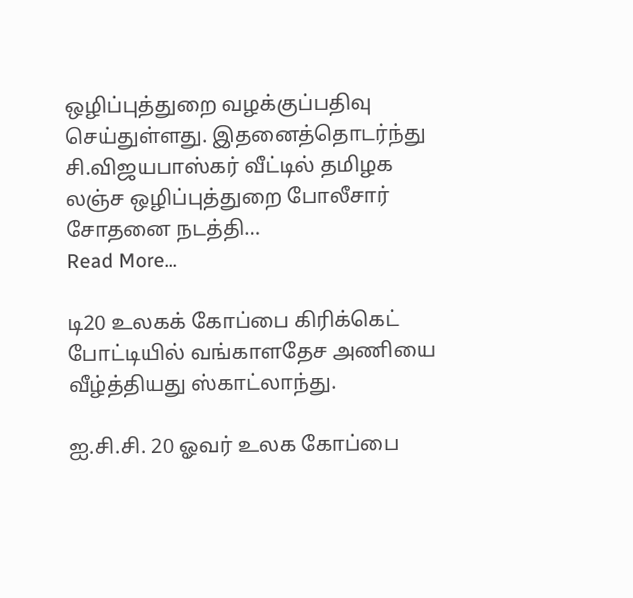ஒழிப்புத்துறை வழக்குப்பதிவு செய்துள்ளது. இதனைத்தொடர்ந்து சி.விஜயபாஸ்கர் வீட்டில் தமிழக லஞ்ச ஒழிப்புத்துறை போலீசார் சோதனை நடத்தி…
Read More...

டி20 உலகக் கோப்பை கிரிக்கெட் போட்டியில் வங்காளதேச அணியை வீழ்த்தியது ஸ்காட்லாந்து.

ஐ.சி.சி. 20 ஓவர் உலக கோப்பை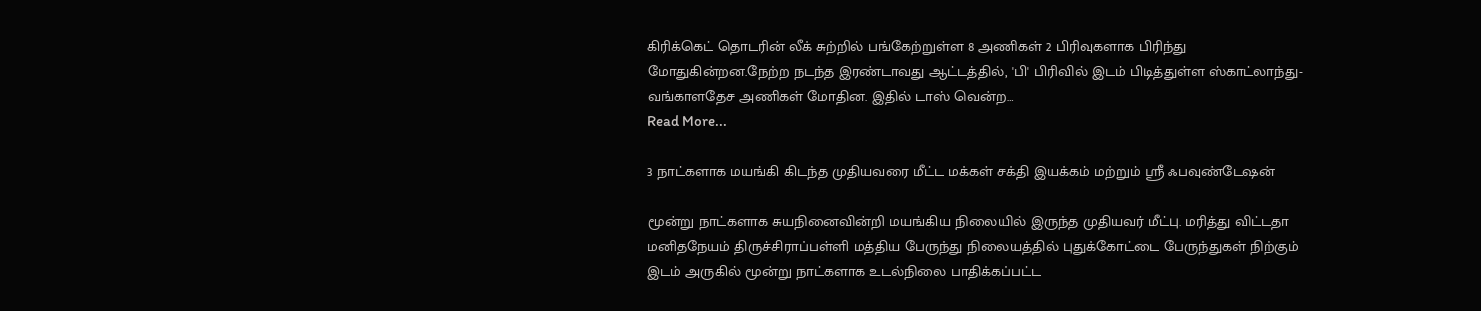கிரிக்கெட் தொடரின் லீக் சுற்றில் பங்கேற்றுள்ள 8 அணிகள் 2 பிரிவுகளாக பிரிந்து மோதுகின்றன.நேற்ற நடந்த இரண்டாவது ஆட்டத்தில், 'பி' பிரிவில் இடம் பிடித்துள்ள ஸ்காட்லாந்து- வங்காளதேச அணிகள் மோதின. இதில் டாஸ் வென்ற…
Read More...

3 நாட்களாக மயங்கி கிடந்த முதியவரை மீட்ட மக்கள் சக்தி இயக்கம் மற்றும் ஸ்ரீ ஃபவுண்டேஷன்

மூன்று நாட்களாக சுயநினைவின்றி மயங்கிய நிலையில் இருந்த முதியவர் மீட்பு. மரித்து விட்டதா மனிதநேயம் திருச்சிராப்பள்ளி மத்திய பேருந்து நிலையத்தில் புதுக்கோட்டை பேருந்துகள் நிற்கும் இடம் அருகில் மூன்று நாட்களாக உடல்நிலை பாதிக்கப்பட்ட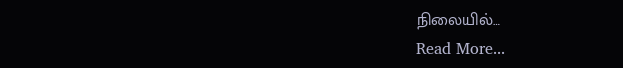நிலையில்…
Read More...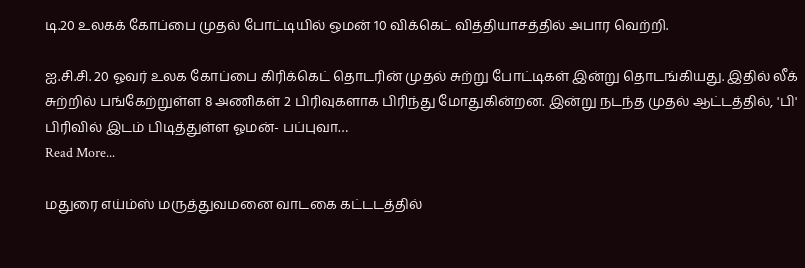டி.20 உலகக் கோப்பை முதல் போட்டியில் ஒமன் 10 விக்கெட் வித்தியாசத்தில் அபார வெற்றி.

ஐ.சி.சி. 20 ஓவர் உலக கோப்பை கிரிக்கெட் தொடரின் முதல் சுற்று போட்டிகள் இன்று தொடங்கியது. இதில் லீக் சுற்றில் பங்கேற்றுள்ள 8 அணிகள் 2 பிரிவுகளாக பிரிந்து மோதுகின்றன. இன்று நடந்த முதல் ஆட்டத்தில், 'பி' பிரிவில் இடம் பிடித்துள்ள ஓமன்- பப்புவா…
Read More...

மதுரை எய்ம்ஸ் மருத்துவமனை வாடகை கட்டடத்தில்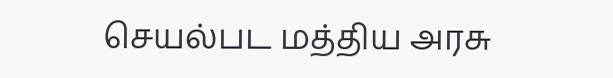செயல்பட மத்திய அரசு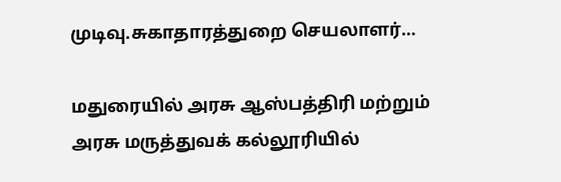முடிவு.சுகாதாரத்துறை செயலாளர்…

மதுரையில் அரசு ஆஸ்பத்திரி மற்றும் அரசு மருத்துவக் கல்லூரியில்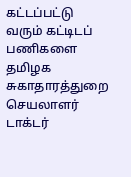கட்டப்பட்டு வரும் கட்டிடப் பணிகளை தமிழக சுகாதாரத்துறை செயலாளர் டாக்டர்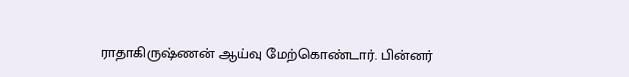ராதாகிருஷ்ணன் ஆய்வு மேற்கொண்டார். பின்னர்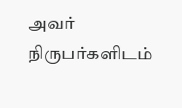அவர் நிருபர்களிடம்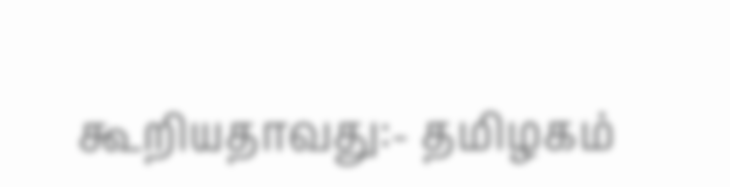கூறியதாவது:- தமிழகம்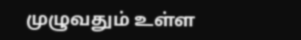முழுவதும் உள்ள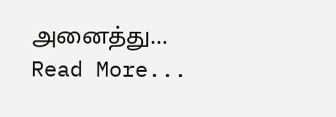அனைத்து…
Read More...